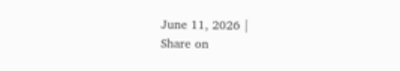June 11, 2026 |
Share on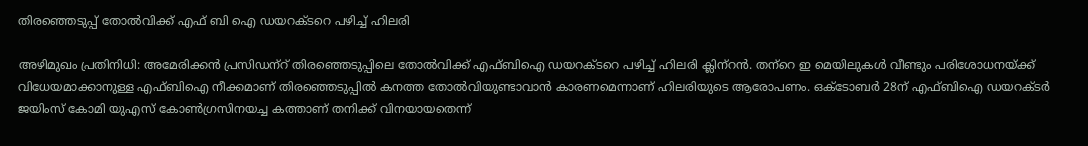തിരഞ്ഞെടുപ്പ് തോല്‍വിക്ക് എഫ് ബി ഐ ഡയറക്ടറെ പഴിച്ച് ഹിലരി

അഴിമുഖം പ്രതിനിധി: അമേരിക്കന്‍ പ്രസിഡന്‌റ് തിരഞ്ഞെടുപ്പിലെ തോല്‍വിക്ക് എഫ്ബിഐ ഡയറക്ടറെ പഴിച്ച് ഹിലരി ക്ലിന്‌റന്‍. തന്‌റെ ഇ മെയിലുകള്‍ വീണ്ടും പരിശോധനയ്ക്ക് വിധേയമാക്കാനുള്ള എഫ്ബിഐ നീക്കമാണ് തിരഞ്ഞെടുപ്പില്‍ കനത്ത തോല്‍വിയുണ്ടാവാന്‍ കാരണമെന്നാണ് ഹിലരിയുടെ ആരോപണം. ഒക്ടോബര്‍ 28ന് എഫ്ബിഐ ഡയറക്ടര്‍ ജയിംസ് കോമി യുഎസ് കോണ്‍ഗ്രസിനയച്ച കത്താണ് തനിക്ക് വിനയായതെന്ന്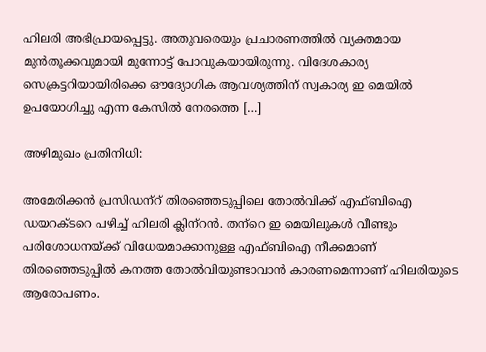ഹിലരി അഭിപ്രായപ്പെട്ടു. അതുവരെയും പ്രചാരണത്തില്‍ വ്യക്തമായ മുന്‍തൂക്കവുമായി മുന്നോട്ട് പോവുകയായിരുന്നു. വിദേശകാര്യ സെക്രട്ടറിയായിരിക്കെ ഔദ്യോഗിക ആവശ്യത്തിന് സ്വകാര്യ ഇ മെയില്‍ ഉപയോഗിച്ചു എന്ന കേസില്‍ നേരത്തെ […]

അഴിമുഖം പ്രതിനിധി:

അമേരിക്കന്‍ പ്രസിഡന്‌റ് തിരഞ്ഞെടുപ്പിലെ തോല്‍വിക്ക് എഫ്ബിഐ ഡയറക്ടറെ പഴിച്ച് ഹിലരി ക്ലിന്‌റന്‍. തന്‌റെ ഇ മെയിലുകള്‍ വീണ്ടും പരിശോധനയ്ക്ക് വിധേയമാക്കാനുള്ള എഫ്ബിഐ നീക്കമാണ് തിരഞ്ഞെടുപ്പില്‍ കനത്ത തോല്‍വിയുണ്ടാവാന്‍ കാരണമെന്നാണ് ഹിലരിയുടെ ആരോപണം.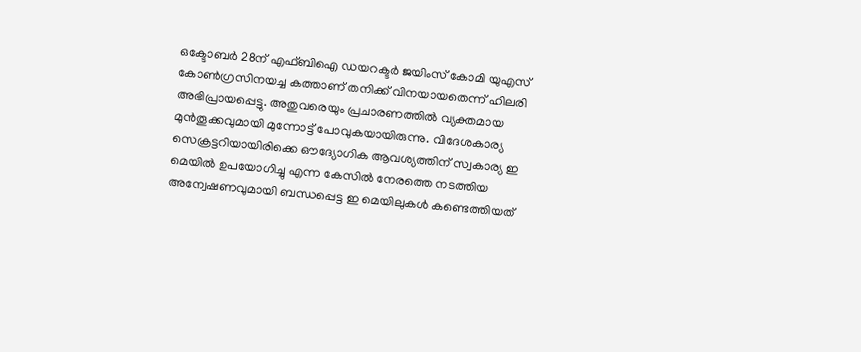ഒക്ടോബര്‍ 28ന് എഫ്ബിഐ ഡയറക്ടര്‍ ജയിംസ് കോമി യുഎസ് കോണ്‍ഗ്രസിനയച്ച കത്താണ് തനിക്ക് വിനയായതെന്ന് ഹിലരി അഭിപ്രായപ്പെട്ടു. അതുവരെയും പ്രചാരണത്തില്‍ വ്യക്തമായ മുന്‍തൂക്കവുമായി മുന്നോട്ട് പോവുകയായിരുന്നു. വിദേശകാര്യ സെക്രട്ടറിയായിരിക്കെ ഔദ്യോഗിക ആവശ്യത്തിന് സ്വകാര്യ ഇ മെയില്‍ ഉപയോഗിച്ചു എന്ന കേസില്‍ നേരത്തെ നടത്തിയ അന്വേഷണവുമായി ബന്ധപ്പെട്ട ഇ മെയിലുകള്‍ കണ്ടെത്തിയത്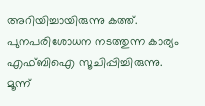അറിയിച്ചായിരുന്നു കത്ത്. പുനപരിശോധന നടത്തുന്ന കാര്യം എഫ്ബിഐ സൂചിപ്പിച്ചിരുന്നു. മൂന്ന്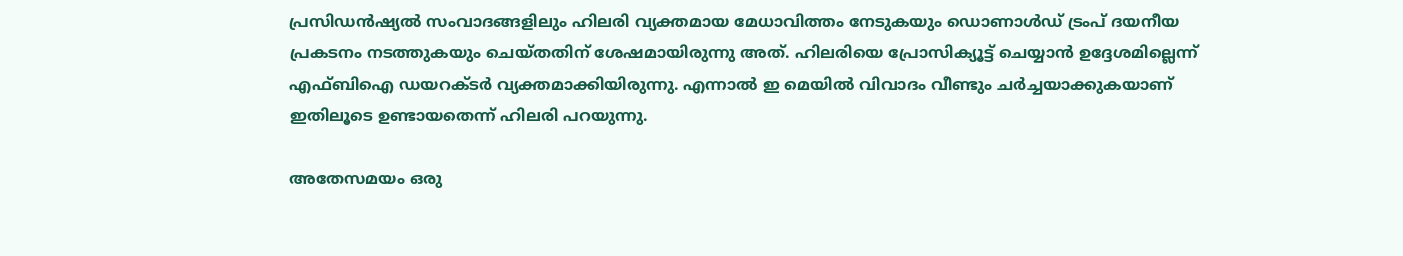പ്രസിഡന്‍ഷ്യല്‍ സംവാദങ്ങളിലും ഹിലരി വ്യക്തമായ മേധാവിത്തം നേടുകയും ഡൊണാള്‍ഡ് ട്രംപ് ദയനീയ പ്രകടനം നടത്തുകയും ചെയ്തതിന് ശേഷമായിരുന്നു അത്. ഹിലരിയെ പ്രോസിക്യൂട്ട് ചെയ്യാന്‍ ഉദ്ദേശമില്ലെന്ന് എഫ്ബിഐ ഡയറക്ടര്‍ വ്യക്തമാക്കിയിരുന്നു. എന്നാല്‍ ഇ മെയില്‍ വിവാദം വീണ്ടും ചര്‍ച്ചയാക്കുകയാണ് ഇതിലൂടെ ഉണ്ടായതെന്ന് ഹിലരി പറയുന്നു.

അതേസമയം ഒരു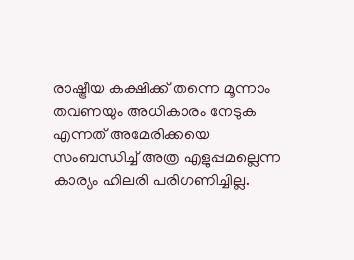രാഷ്ട്രീയ കക്ഷിക്ക് തന്നെ മൂന്നാം തവണയും അധികാരം നേടുക എന്നത് അമേരിക്കയെ സംബന്ധിച്ച് അത്ര എളുപ്പമല്ലെന്ന കാര്യം ഹിലരി പരിഗണിച്ചില്ല.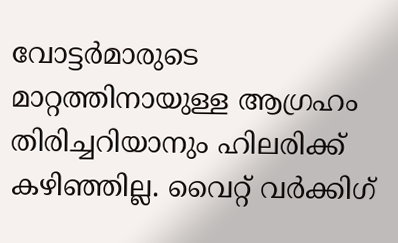വോട്ടര്‍മാരുടെ മാറ്റത്തിനായുള്ള ആഗ്രഹം തിരിച്ചറിയാനും ഹിലരിക്ക് കഴിഞ്ഞില്ല. വൈറ്റ് വര്‍ക്കിഗ്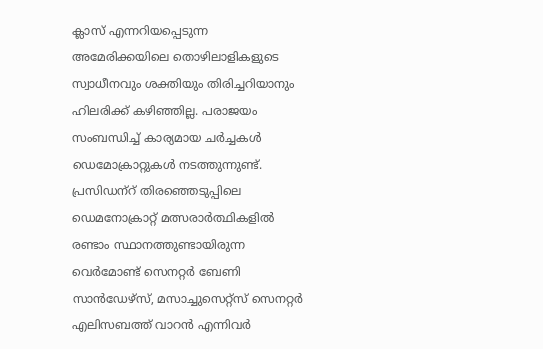ക്ലാസ് എന്നറിയപ്പെടുന്ന അമേരിക്കയിലെ തൊഴിലാളികളുടെ സ്വാധീനവും ശക്തിയും തിരിച്ചറിയാനും ഹിലരിക്ക് കഴിഞ്ഞില്ല. പരാജയം സംബന്ധിച്ച് കാര്യമായ ചര്‍ച്ചകള്‍ ഡെമോക്രാറ്റുകള്‍ നടത്തുന്നുണ്ട്. പ്രസിഡന്‌റ് തിരഞ്ഞെടുപ്പിലെ ഡെമനോക്രാറ്റ് മത്സരാര്‍ത്ഥികളില്‍ രണ്ടാം സ്ഥാനത്തുണ്ടായിരുന്ന വെര്‍മോണ്ട് സെനറ്റര്‍ ബേണി സാന്‍ഡേഴ്‌സ്, മസാച്ചുസെറ്റ്‌സ് സെനറ്റര്‍ എലിസബത്ത് വാറന്‍ എന്നിവര്‍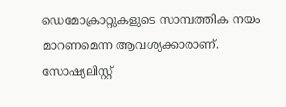ഡെമോക്രാറ്റുകളുടെ സാമ്പത്തിക നയം മാറണമെന്ന ആവശ്യക്കാരാണ്. സോഷ്യലിസ്റ്റ്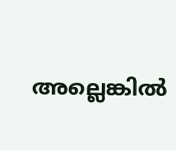അല്ലെങ്കില്‍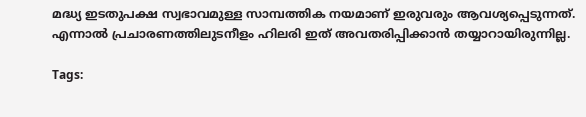മദ്ധ്യ ഇടതുപക്ഷ സ്വഭാവമുള്ള സാമ്പത്തിക നയമാണ് ഇരുവരും ആവശ്യപ്പെടുന്നത്. എന്നാല്‍ പ്രചാരണത്തിലുടനീളം ഹിലരി ഇത് അവതരിപ്പിക്കാന്‍ തയ്യാറായിരുന്നില്ല.

Tags: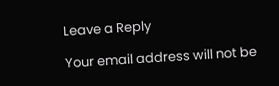Leave a Reply

Your email address will not be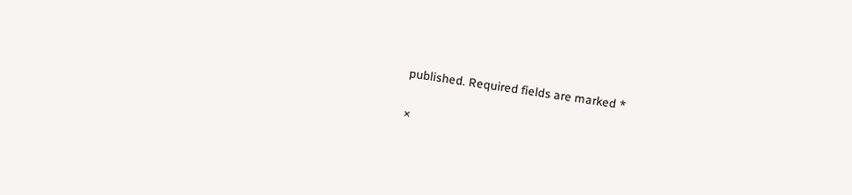published. Required fields are marked *

×